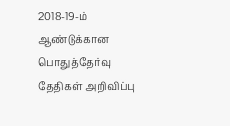2018-19-ம் ஆண்டுக்கான பொதுத்தேர்வு தேதிகள் அறிவிப்பு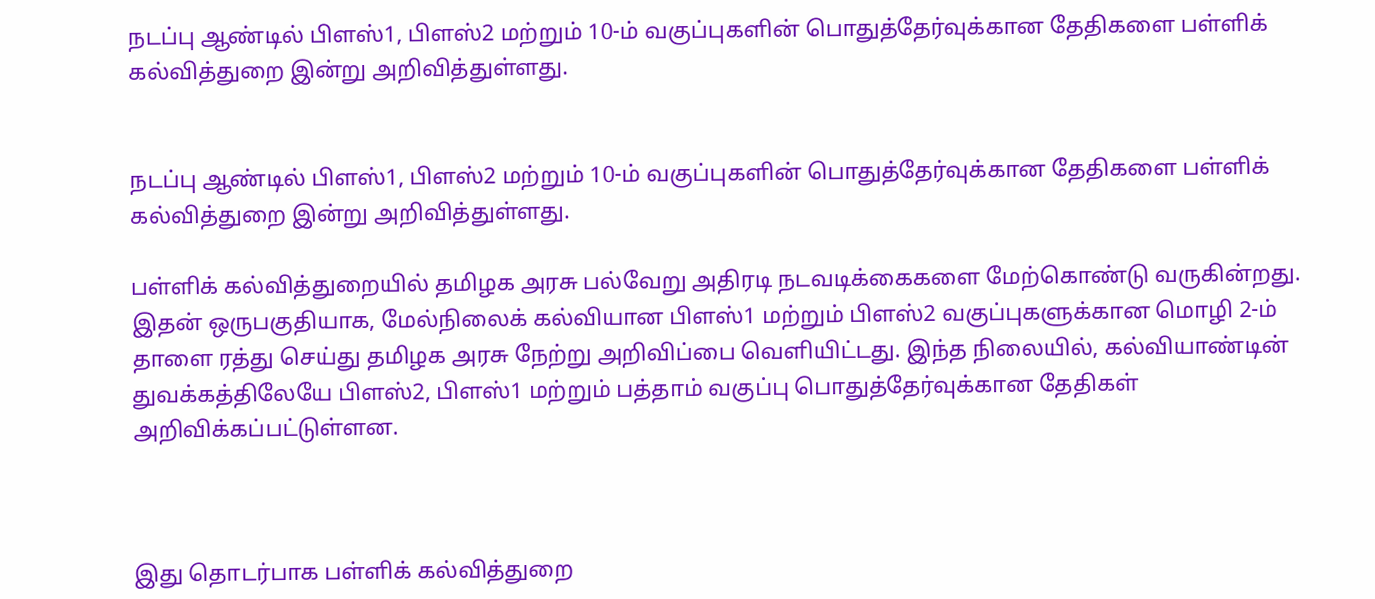நடப்பு ஆண்டில் பிளஸ்1, பிளஸ்2 மற்றும் 10-ம் வகுப்புகளின் பொதுத்தேர்வுக்கான தேதிகளை பள்ளிக் கல்வித்துறை இன்று அறிவித்துள்ளது.


நடப்பு ஆண்டில் பிளஸ்1, பிளஸ்2 மற்றும் 10-ம் வகுப்புகளின் பொதுத்தேர்வுக்கான தேதிகளை பள்ளிக் கல்வித்துறை இன்று அறிவித்துள்ளது.

பள்ளிக் கல்வித்துறையில் தமிழக அரசு பல்வேறு அதிரடி நடவடிக்கைகளை மேற்கொண்டு வருகின்றது. இதன் ஒருபகுதியாக, மேல்நிலைக் கல்வியான பிளஸ்1 மற்றும் பிளஸ்2 வகுப்புகளுக்கான மொழி 2-ம் தாளை ரத்து செய்து தமிழக அரசு நேற்று அறிவிப்பை வெளியிட்டது. இந்த நிலையில், கல்வியாண்டின் துவக்கத்திலேயே பிளஸ்2, பிளஸ்1 மற்றும் பத்தாம் வகுப்பு பொதுத்தேர்வுக்கான தேதிகள் அறிவிக்கப்பட்டுள்ளன.



இது தொடர்பாக பள்ளிக் கல்வித்துறை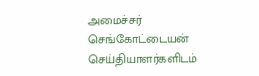அமைச்சர் செங்கோட்டையன் செய்தியாளர்களிடம்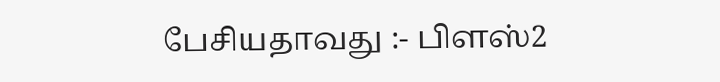பேசியதாவது :- பிளஸ்2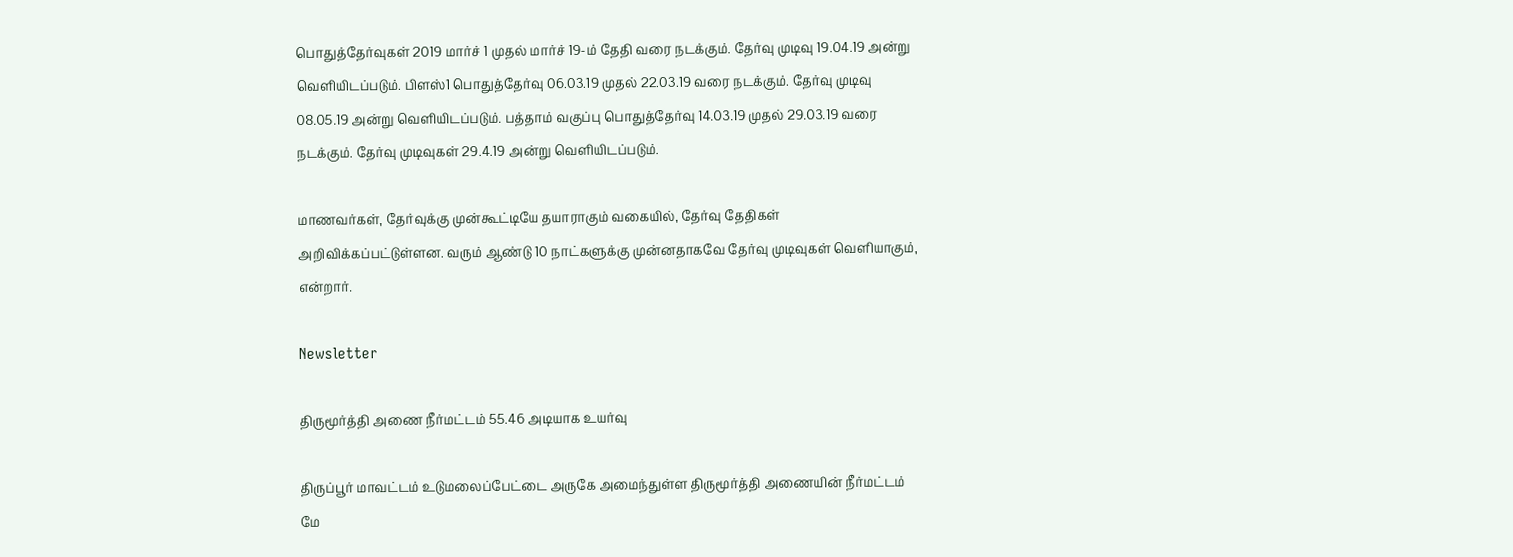பொதுத்தேர்வுகள் 2019 மார்ச் 1 முதல் மார்ச் 19-ம் தேதி வரை நடக்கும். தேர்வு முடிவு 19.04.19 அன்று வெளியிடப்படும். பிளஸ்1 பொதுத்தேர்வு 06.03.19 முதல் 22.03.19 வரை நடக்கும். தேர்வு முடிவு 08.05.19 அன்று வெளியிடப்படும். பத்தாம் வகுப்பு பொதுத்தேர்வு 14.03.19 முதல் 29.03.19 வரை நடக்கும். தேர்வு முடிவுகள் 29.4.19 அன்று வெளியிடப்படும்.

மாணவர்கள், தேர்வுக்கு முன்கூட்டியே தயாராகும் வகையில், தேர்வு தேதிகள் அறிவிக்கப்பட்டுள்ளன. வரும் ஆண்டு 10 நாட்களுக்கு முன்னதாகவே தேர்வு முடிவுகள் வெளியாகும், என்றார்.

Newsletter

திருமூர்த்தி அணை நீர்மட்டம் 55.46 அடியாக உயர்வு

திருப்பூர் மாவட்டம் உடுமலைப்பேட்டை அருகே அமைந்துள்ள திருமூர்த்தி அணையின் நீர்மட்டம் மே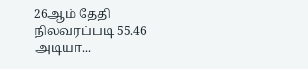26ஆம் தேதி நிலவரப்படி 55.46 அடியா...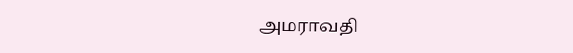அமராவதி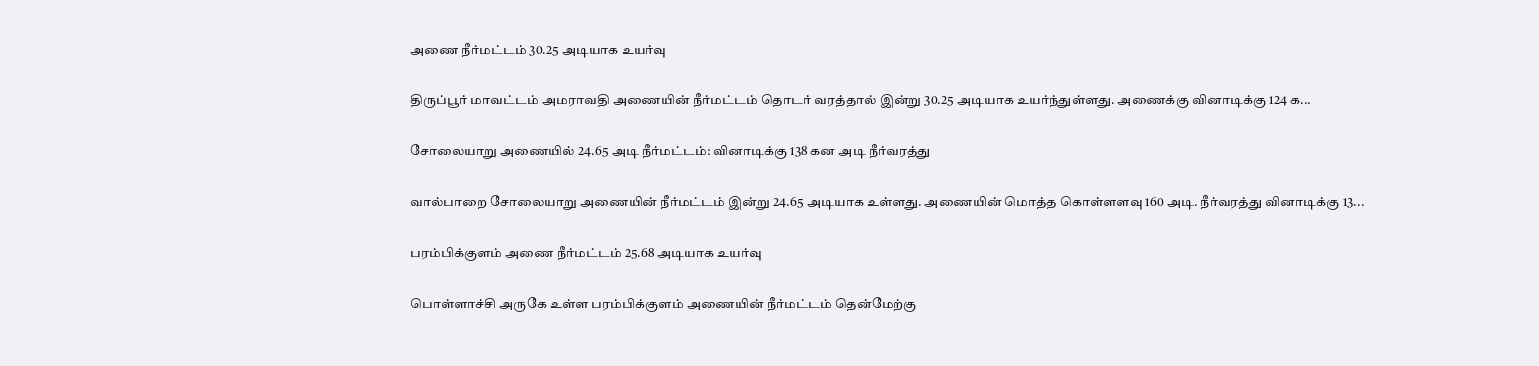அணை நீர்மட்டம் 30.25 அடியாக உயர்வு

திருப்பூர் மாவட்டம் அமராவதி அணையின் நீர்மட்டம் தொடர் வரத்தால் இன்று 30.25 அடியாக உயர்ந்துள்ளது. அணைக்கு வினாடிக்கு 124 க...

சோலையாறு அணையில் 24.65 அடி நீர்மட்டம்: வினாடிக்கு 138 கன அடி நீர்வரத்து

வால்பாறை சோலையாறு அணையின் நீர்மட்டம் இன்று 24.65 அடியாக உள்ளது. அணையின் மொத்த கொள்ளளவு 160 அடி. நீர்வரத்து வினாடிக்கு 13...

பரம்பிக்குளம் அணை நீர்மட்டம் 25.68 அடியாக உயர்வு

பொள்ளாச்சி அருகே உள்ள பரம்பிக்குளம் அணையின் நீர்மட்டம் தென்மேற்கு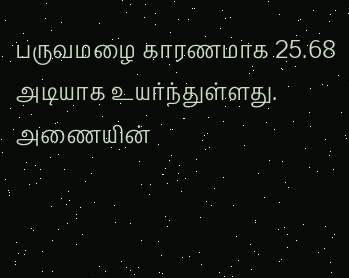பருவமழை காரணமாக 25.68 அடியாக உயர்ந்துள்ளது. அணையின்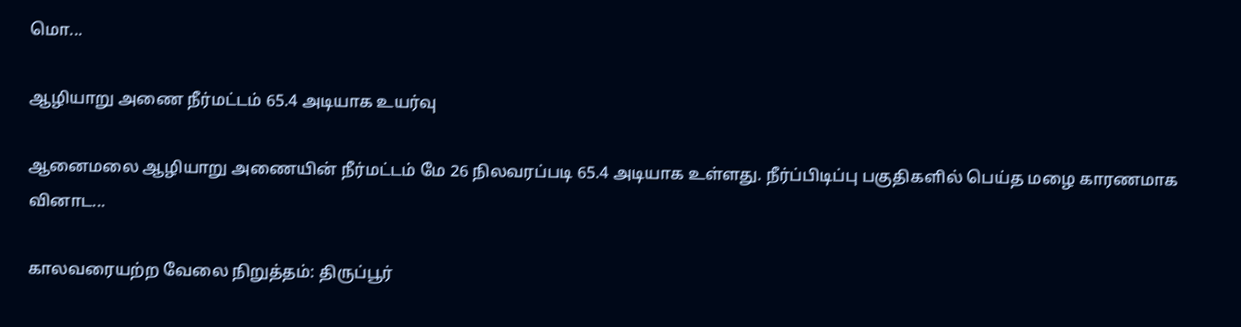மொ...

ஆழியாறு அணை நீர்மட்டம் 65.4 அடியாக உயர்வு

ஆனைமலை ஆழியாறு அணையின் நீர்மட்டம் மே 26 நிலவரப்படி 65.4 அடியாக உள்ளது. நீர்ப்பிடிப்பு பகுதிகளில் பெய்த மழை காரணமாக வினாட...

காலவரையற்ற வேலை நிறுத்தம்: திருப்பூர்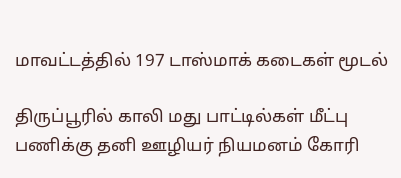மாவட்டத்தில் 197 டாஸ்மாக் கடைகள் மூடல்

திருப்பூரில் காலி மது பாட்டில்கள் மீட்பு பணிக்கு தனி ஊழியர் நியமனம் கோரி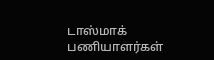டாஸ்மாக் பணியாளர்கள்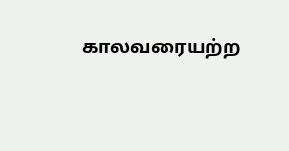காலவரையற்ற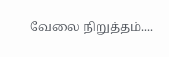வேலை நிறுத்தம்....